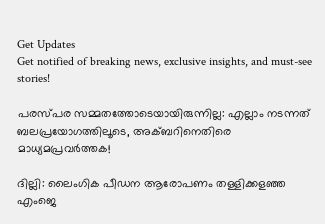Get Updates
Get notified of breaking news, exclusive insights, and must-see stories!

പരസ്പര സമ്മതത്തോടെയായിരുന്നില്ല: എല്ലാം നടന്നത് ബലപ്രയോഗത്തിലൂടെ, അക്ബറിനെതിരെ മാധ്യമപ്രവര്‍ത്തക!

ദില്ലി: ലൈംഗിക പീഡന ആരോപണം തള്ളിക്കളഞ്ഞ എംജെ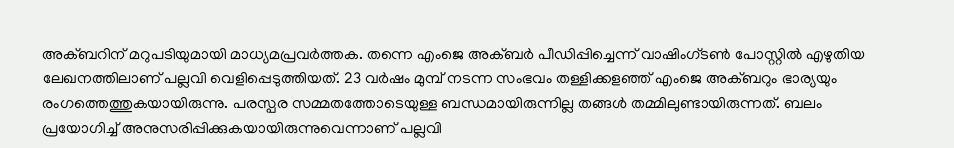അക്ബറിന് മറുപടിയുമായി മാധ്യമപ്രവര്‍ത്തക. തന്നെ എംജെ അക്ബര്‍ പീഡിപ്പിച്ചെന്ന് വാഷിംഗ്ടണ്‍ പോസ്റ്റില്‍ എഴുതിയ ലേഖനത്തിലാണ് പല്ലവി വെളിപ്പെടുത്തിയത്. 23 വര്‍ഷം മുമ്പ് നടന്ന സംഭവം തള്ളിക്കളഞ്ഞ് എംജെ അക്ബറും ഭാര്യയും രംഗത്തെത്തുകയായിരുന്നു. പരസ്പര സമ്മതത്തോടെയുള്ള ബന്ധമായിരുന്നില്ല തങ്ങള്‍ തമ്മിലുണ്ടായിരുന്നത്. ബലം പ്രയോഗിച്ച് അനുസരിപ്പിക്കുകയായിരുന്നുവെന്നാണ് പല്ലവി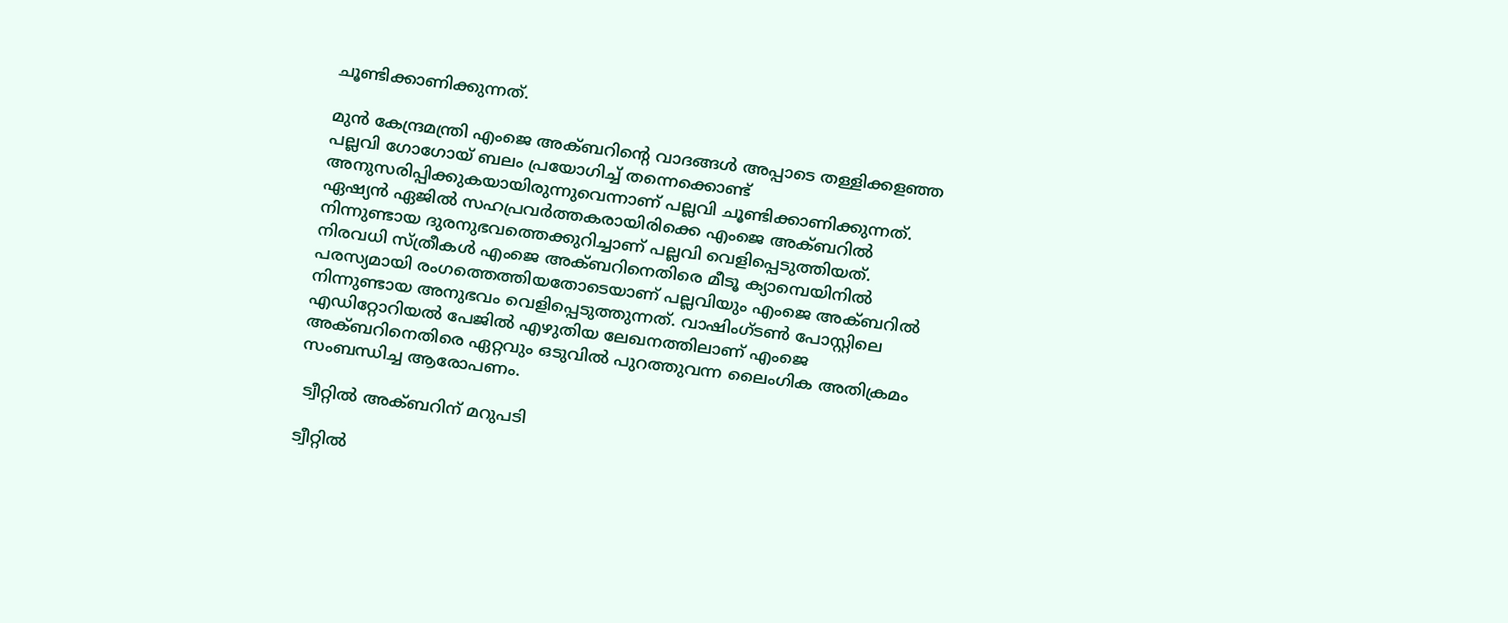ചൂണ്ടിക്കാണിക്കുന്നത്.

മുന്‍ കേന്ദ്രമന്ത്രി എംജെ അക്ബറിന്റെ വാദങ്ങള്‍ അപ്പാടെ തള്ളിക്കളഞ്ഞ പല്ലവി ഗോഗോയ് ബലം പ്രയോഗിച്ച് തന്നെക്കൊണ്ട് അനുസരിപ്പിക്കുകയായിരുന്നുവെന്നാണ് പല്ലവി ചൂണ്ടിക്കാണിക്കുന്നത്. ഏഷ്യന്‍ ഏജില്‍ സഹപ്രവര്‍ത്തകരായിരിക്കെ എംജെ അക്ബറില്‍ നിന്നുണ്ടായ ദുരനുഭവത്തെക്കുറിച്ചാണ് പല്ലവി വെളിപ്പെടുത്തിയത്. നിരവധി സ്ത്രീകള്‍ എംജെ അക്ബറിനെതിരെ മീടൂ ക്യാമ്പെയിനില്‍ പരസ്യമായി രംഗത്തെത്തിയതോടെയാണ് പല്ലവിയും എംജെ അക്ബറില്‍ നിന്നുണ്ടായ അനുഭവം വെളിപ്പെടുത്തുന്നത്. വാഷിംഗ്ടണ്‍ പോസ്റ്റിലെ എഡിറ്റോറിയല്‍ പേജില്‍ എഴുതിയ ലേഖനത്തിലാണ് എംജെ അക്ബറിനെതിരെ ഏറ്റവും ഒടുവില്‍ പുറത്തുവന്ന ലൈംഗിക അതിക്രമം സംബന്ധിച്ച ആരോപണം.

 ട്വീറ്റില്‍ അക്ബറിന് മറുപടി

ട്വീറ്റില്‍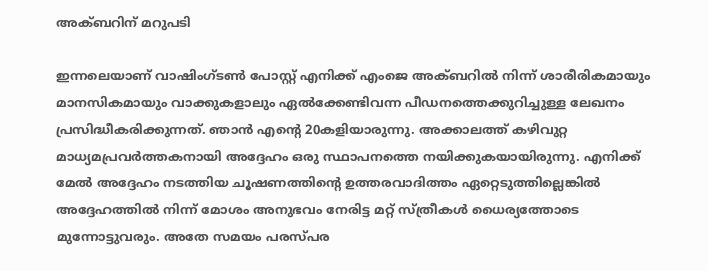അക്ബറിന് മറുപടി

ഇന്നലെയാണ് വാഷിംഗ്ടണ്‍ പോസ്റ്റ് എനിക്ക് എംജെ അക്ബറില്‍ നിന്ന് ശാരീരികമായും മാനസികമായും വാക്കുകളാലും ഏല്‍ക്കേണ്ടിവന്ന പീഡനത്തെക്കുറിച്ചുള്ള ലേഖനം പ്രസിദ്ധീകരിക്കുന്നത്. ഞാന്‍ എന്റെ 20കളിയാരുന്നു. അക്കാലത്ത് കഴിവുറ്റ മാധ്യമപ്രവര്‍ത്തകനായി അദ്ദേഹം ഒരു സ്ഥാപനത്തെ നയിക്കുകയായിരുന്നു. എനിക്ക് മേല്‍ അദ്ദേഹം നടത്തിയ ചൂഷണത്തിന്റെ ഉത്തരവാദിത്തം ഏറ്റെടുത്തില്ലെങ്കില്‍ അദ്ദേഹത്തില്‍ നിന്ന് മോശം അനുഭവം നേരിട്ട മറ്റ് സ്ത്രീകള്‍ ധൈര്യത്തോടെ മുന്നോട്ടുവരും. അതേ സമയം പരസ്പര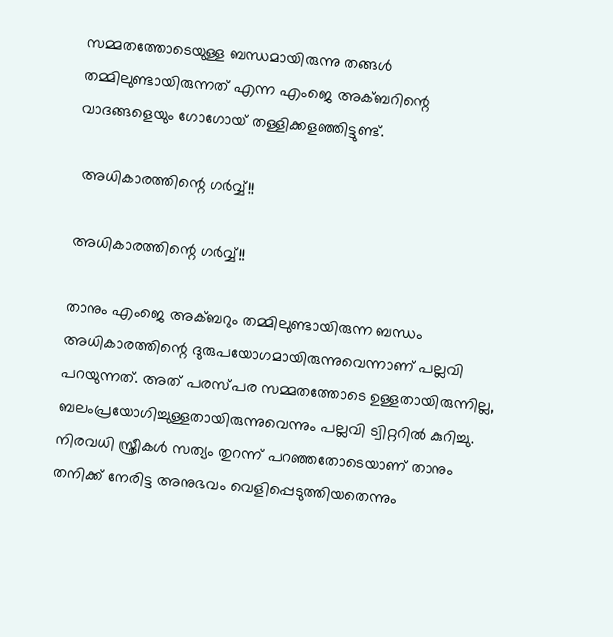സമ്മതത്തോടെയുള്ള ബന്ധമായിരുന്നു തങ്ങള്‍ തമ്മിലുണ്ടായിരുന്നത് എന്ന എംജെ അക്ബറിന്റെ വാദങ്ങളെയും ഗോഗോയ് തള്ളിക്കളഞ്ഞിട്ടുണ്ട്.

 അധികാരത്തിന്റെ ഗര്‍വ്വ്!!

അധികാരത്തിന്റെ ഗര്‍വ്വ്!!

താനും എംജെ അക്ബറും തമ്മിലുണ്ടായിരുന്ന ബന്ധം അധികാരത്തിന്റെ ദുരുപയോഗമായിരുന്നുവെന്നാണ് പല്ലവി പറയുന്നത്. അത് പരസ്പര സമ്മതത്തോടെ ഉള്ളതായിരുന്നില്ല, ബലംപ്രയോഗിച്ചുള്ളതായിരുന്നുവെന്നും പല്ലവി ട്വിറ്ററില്‍ കുറിച്ചു. നിരവധി സ്ത്രീകള്‍ സത്യം തുറന്ന് പറഞ്ഞതോടെയാണ് താനും തനിക്ക് നേരിട്ട അനുഭവം വെളിപ്പെടുത്തിയതെന്നും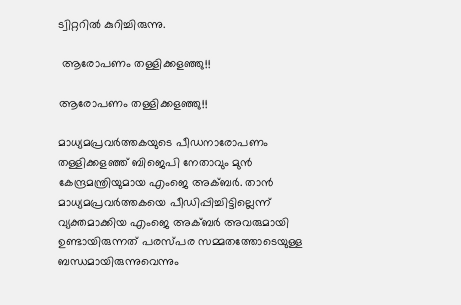ട്വിറ്ററില്‍ കുറിച്ചിരുന്നു.

 ആരോപണം തള്ളിക്കളഞ്ഞു!!

ആരോപണം തള്ളിക്കളഞ്ഞു!!

മാധ്യമപ്രവർത്തകയുടെ പീഡനാരോപണം തള്ളിക്കളഞ്ഞ് ബിജെപി നേതാവും മുൻ കേന്ദ്രമന്ത്രിയുമായ എംജെ അക്ബർ. താൻ മാധ്യമപ്രവർത്തകയെ പീ‍ഡിപ്പിച്ചിട്ടില്ലെന്ന് വ്യക്തമാക്കിയ എംജെ അക്ബർ അവരുമായി ഉണ്ടായിരുന്നത് പരസ്പര സമ്മതത്തോടെയുള്ള ബന്ധമായിരുന്നുവെന്നും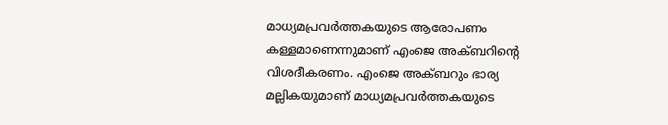മാധ്യമപ്രവര്‍ത്തകയുടെ ആരോപണം കള്ളമാണെന്നുമാണ് എംജെ അക്ബറിന്റെ വിശദീകരണം. എംജെ അക്ബറും ഭാര്യ മല്ലികയുമാണ് മാധ്യമപ്രവർത്തകയുടെ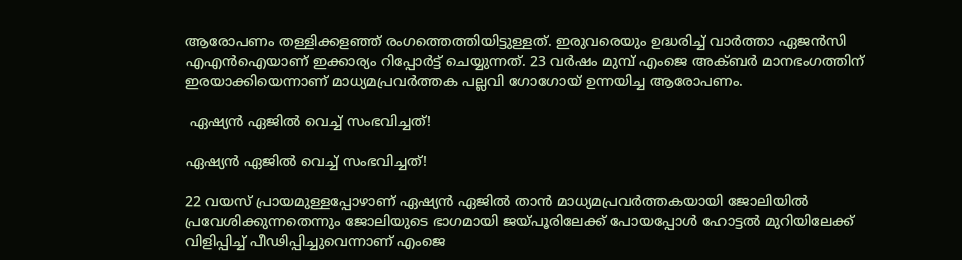ആരോപണം തള്ളിക്കള‍ഞ്ഞ് രംഗത്തെത്തിയിട്ടുള്ളത്. ഇരുവരെയും ഉദ്ധരിച്ച് വാർത്താ ഏജന്‍സി എഎൻഐയാണ് ഇക്കാര്യം റിപ്പോർട്ട് ചെയ്യുന്നത്. 23 വർഷം മുമ്പ് എംജെ അക്ബര്‍ മാനഭംഗത്തിന് ഇരയാക്കിയെന്നാണ് മാധ്യമപ്രവർത്തക പല്ലവി ഗോഗോയ് ഉന്നയിച്ച ആരോപണം.

 ഏഷ്യന്‍ ഏജില്‍ വെച്ച് സംഭവിച്ചത്!

ഏഷ്യന്‍ ഏജില്‍ വെച്ച് സംഭവിച്ചത്!

22 വയസ് പ്രായമുള്ളപ്പോഴാണ് ഏഷ്യൻ ഏജിൽ താന്‍ മാധ്യമപ്രവർത്തകയായി ജോലിയിൽ പ്രവേശിക്കുന്നതെന്നും ജോലിയുടെ ഭാഗമായി ജയ്പൂരിലേക്ക് പോയപ്പോൾ ഹോട്ടൽ മുറിയിലേക്ക് വിളിപ്പിച്ച് പീ‍ഢിപ്പിച്ചുവെന്നാണ് എംജെ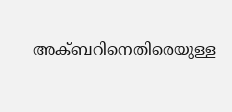അക്ബറിനെതിരെയുള്ള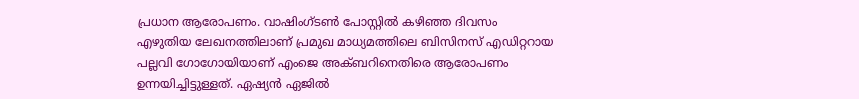പ്രധാന ആരോപണം. വാഷിംഗ്ടൺ പോസ്റ്റിൽ കഴിഞ്ഞ ദിവസം എഴുതിയ ലേഖനത്തിലാണ് പ്രമുഖ മാധ്യമത്തിലെ ബിസിനസ് എഡിറ്ററായ പല്ലവി ഗോഗോയിയാണ് എംജെ അക്ബറിനെതിരെ ആരോപണം ഉന്നയിച്ചിട്ടുള്ളത്. ഏഷ്യൻ ഏജിൽ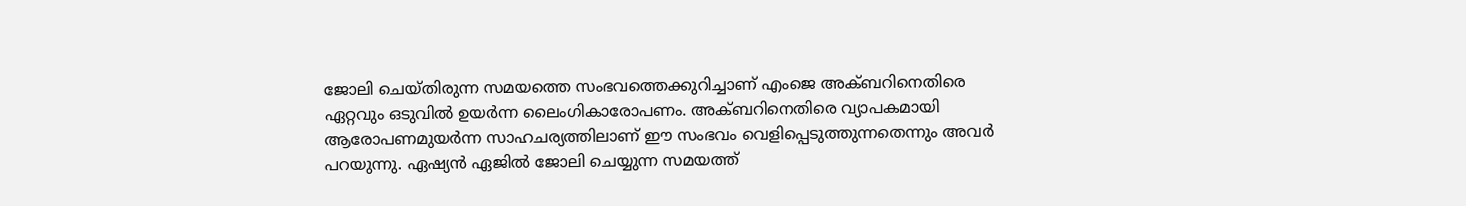ജോലി ചെയ്തിരുന്ന സമയത്തെ സംഭവത്തെക്കുറിച്ചാണ് എംജെ അക്ബറിനെതിരെ ഏറ്റവും ഒടുവിൽ ഉയർന്ന ലൈംഗികാരോപണം. അക്ബറിനെതിരെ വ്യാപകമായി ആരോപണമുയർന്ന സാഹചര്യത്തിലാണ് ഈ സംഭവം വെളിപ്പെടുത്തുന്നതെന്നും അവർ പറയുന്നു. ഏഷ്യന്‍ ഏജില്‍ ജോലി ചെയ്യുന്ന സമയത്ത്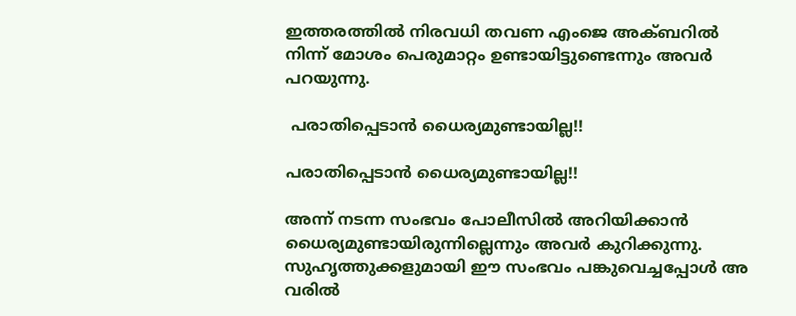ഇത്തരത്തില്‍ നിരവധി തവണ എംജെ അക്ബറില്‍ നിന്ന് മോശം പെരുമാറ്റം ഉണ്ടായിട്ടുണ്ടെന്നും അവര്‍ പറയുന്നു.

 പരാതിപ്പെടാന്‍ ധൈര്യമുണ്ടായില്ല!!

പരാതിപ്പെടാന്‍ ധൈര്യമുണ്ടായില്ല!!

അന്ന് നടന്ന സംഭവം പോലീസിൽ അറിയിക്കാൻ ധൈര്യമുണ്ടായിരുന്നില്ലെന്നും അവർ കുറിക്കുന്നു. സുഹൃത്തുക്കളുമായി ഈ സംഭവം പങ്കുവെച്ചപ്പോൾ അ വരിൽ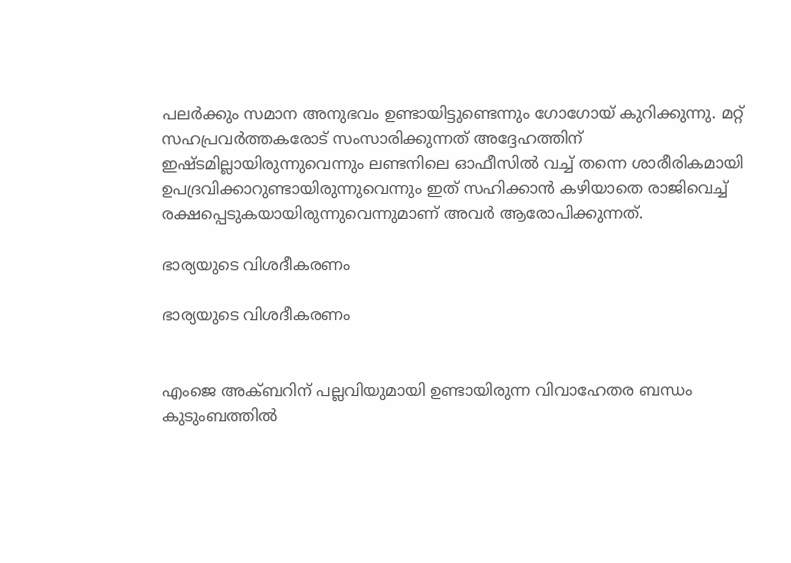പലർക്കും സമാന അനുഭവം ഉണ്ടായിട്ടുണ്ടെന്നും ഗോഗോയ് കുറിക്കുന്നു. മറ്റ് സഹപ്രവർത്തകരോട് സംസാരിക്കുന്നത് അദ്ദേഹത്തിന് ഇഷ്ടമില്ലായിരുന്നുവെന്നും ലണ്ടനിലെ ഓഫീസിൽ വച്ച് തന്നെ ശാരീരികമായി ഉപദ്രവിക്കാറുണ്ടായിരുന്നുവെന്നും ഇത് സഹിക്കാന്‍ കഴിയാതെ രാജിവെച്ച് രക്ഷപ്പെടുകയായിരുന്നുവെന്നുമാണ് അവര്‍ ആരോപിക്കുന്നത്.

ഭാര്യയുടെ വിശദീകരണം

ഭാര്യയുടെ വിശദീകരണം


എംജെ അക്ബറിന് പല്ലവിയുമായി ഉണ്ടായിരുന്ന വിവാഹേതര ബന്ധം കുടുംബത്തില്‍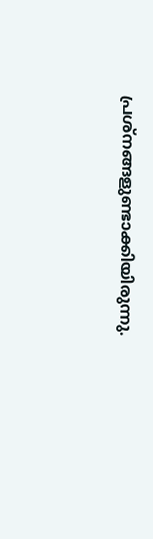പ്രശ്നങ്ങളുണ്ടാക്കിയിരുന്നു.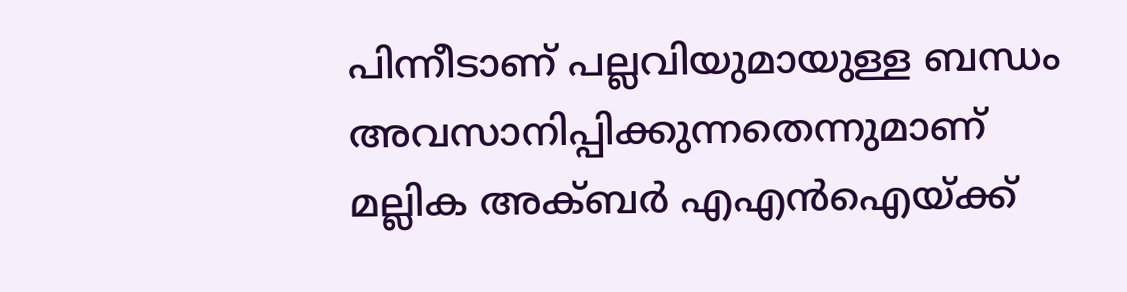പിന്നീടാണ് പല്ലവിയുമായുള്ള ബന്ധം അവസാനിപ്പിക്കുന്നതെന്നുമാണ് മല്ലിക അക്ബര്‍ എഎന്‍ഐയ്ക്ക്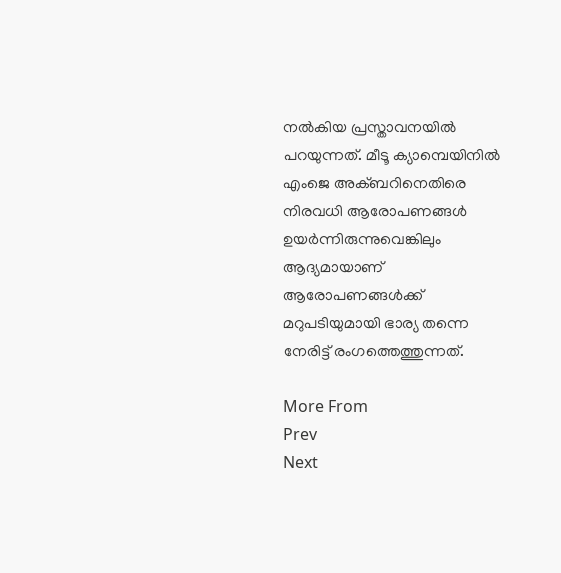നല്‍കിയ പ്രസ്താവനയില്‍ പറയുന്നത്. മീടൂ ക്യാമ്പെയിനില്‍ എംജെ അക്ബറിനെതിരെ നിരവധി ആരോപണങ്ങള്‍ ഉയര്‍ന്നിരുന്നുവെങ്കിലും ആദ്യമായാണ് ആരോപണങ്ങള്‍ക്ക് മറുപടിയുമായി ഭാര്യ തന്നെ നേരിട്ട് രംഗത്തെത്തുന്നത്.

More From
Prev
Next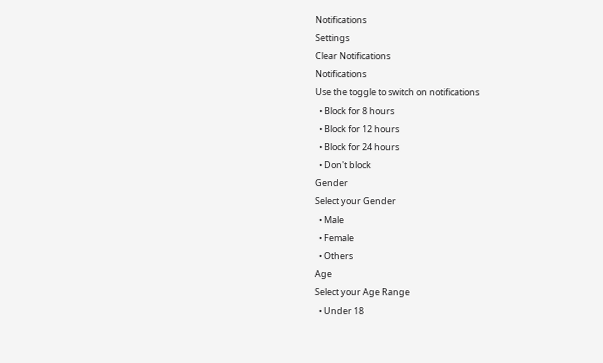Notifications
Settings
Clear Notifications
Notifications
Use the toggle to switch on notifications
  • Block for 8 hours
  • Block for 12 hours
  • Block for 24 hours
  • Don't block
Gender
Select your Gender
  • Male
  • Female
  • Others
Age
Select your Age Range
  • Under 18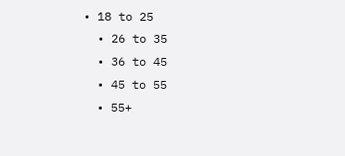• 18 to 25
  • 26 to 35
  • 36 to 45
  • 45 to 55
  • 55+